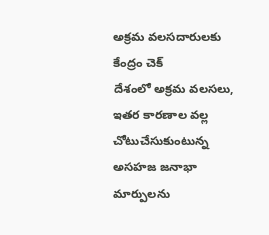అక్రమ వలసదారులకు కేంద్రం చెక్
దేశంలో అక్రమ వలసలు, ఇతర కారణాల వల్ల చోటుచేసుకుంటున్న అసహజ జనాభా మార్పులను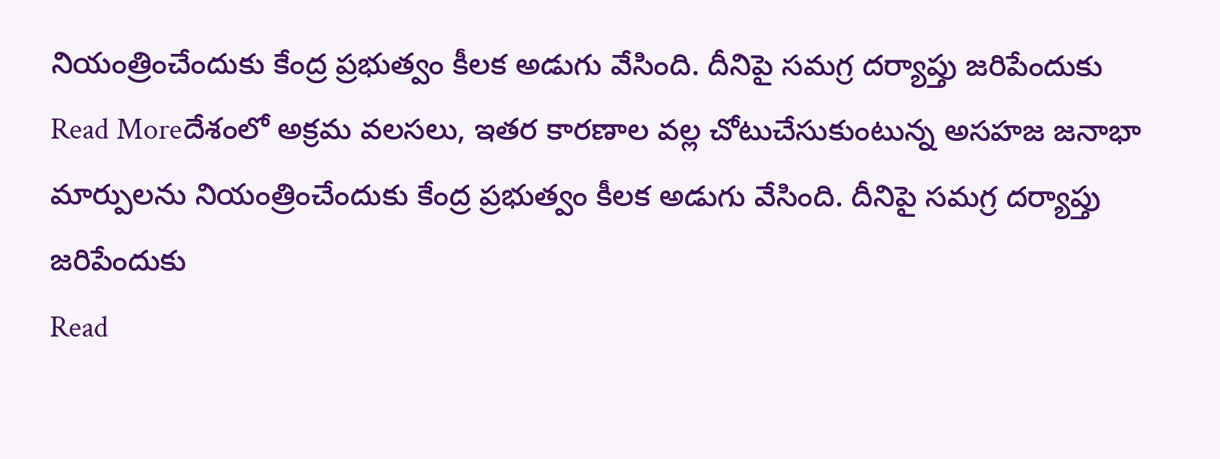నియంత్రించేందుకు కేంద్ర ప్రభుత్వం కీలక అడుగు వేసింది. దీనిపై సమగ్ర దర్యాప్తు జరిపేందుకు
Read Moreదేశంలో అక్రమ వలసలు, ఇతర కారణాల వల్ల చోటుచేసుకుంటున్న అసహజ జనాభా మార్పులను నియంత్రించేందుకు కేంద్ర ప్రభుత్వం కీలక అడుగు వేసింది. దీనిపై సమగ్ర దర్యాప్తు జరిపేందుకు
Read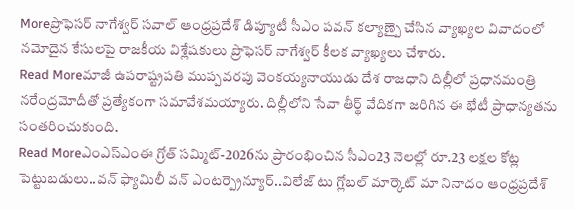Moreప్రొఫెసర్ నాగేశ్వర్ సవాల్ ఆంధ్రప్రదేశ్ డిప్యూటీ సీఎం పవన్ కల్యాణ్పై చేసిన వ్యాఖ్యల వివాదంలో నమోదైన కేసులపై రాజకీయ విశ్లేషకులు ప్రొఫెసర్ నాగేశ్వర్ కీలక వ్యాఖ్యలు చేశారు.
Read Moreమాజీ ఉపరాష్ట్రపతి ముప్పవరపు వెంకయ్యనాయుడు దేశ రాజధాని దిల్లీలో ప్రధానమంత్రి నరేంద్రమోదీతో ప్రత్యేకంగా సమావేశమయ్యారు. దిల్లీలోని సేవా తీర్థ్ వేదికగా జరిగిన ఈ భేటీ ప్రాధాన్యతను సంతరించుకుంది.
Read Moreఎంఎస్ఎంఈ గ్రోత్ సమ్మిట్-2026ను ప్రారంభించిన సీఎం23 నెలల్లో రూ.23 లక్షల కోట్ల పెట్టుబడులు..వన్ ఫ్యామిలీ వన్ ఎంటర్ప్రెన్యూర్..విలేజ్ టు గ్లోబల్ మార్కెట్ మా నినాదం ఆంధ్రప్రదేశ్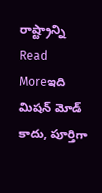రాష్ట్రాన్ని
Read Moreఇది మిషన్ మోడ్ కాదు, పూర్తిగా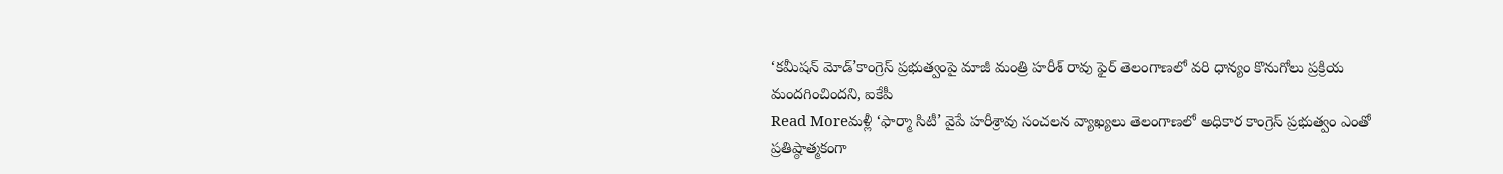‘కమీషన్ మోడ్’కాంగ్రెస్ ప్రభుత్వంపై మాజీ మంత్రి హరీశ్ రావు ఫైర్ తెలంగాణలో వరి ధాన్యం కొనుగోలు ప్రక్రియ మందగించిందని, ఐకేపీ
Read Moreమళ్లీ ‘ఫార్మా సిటీ’ వైపే హరీశ్రావు సంచలన వ్యాఖ్యలు తెలంగాణలో అధికార కాంగ్రెస్ ప్రభుత్వం ఎంతో ప్రతిష్ఠాత్మకంగా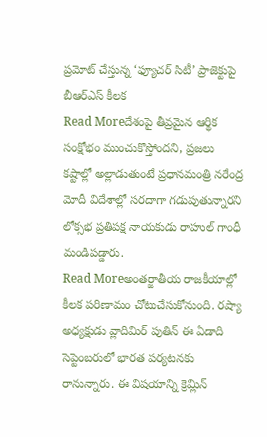ప్రమోట్ చేస్తున్న ‘ఫ్యూచర్ సిటీ’ ప్రాజెక్టుపై బీఆర్ఎస్ కీలక
Read Moreదేశంపై తీవ్రమైన ఆర్థిక సంక్షోభం ముంచుకొస్తోందని, ప్రజలు కష్టాల్లో అల్లాడుతుంటే ప్రధానమంత్రి నరేంద్ర మోదీ విదేశాల్లో సరదాగా గడుపుతున్నారని లోక్సభ ప్రతిపక్ష నాయకుడు రాహుల్ గాంధీ మండిపడ్డారు.
Read Moreఅంతర్జాతీయ రాజకీయాల్లో కీలక పరిణామం చోటుచేసుకోనుంది. రష్యా అధ్యక్షుడు వ్లాదిమిర్ పుతిన్ ఈ ఏడాది సెప్టెంబరులో భారత పర్యటనకు రానున్నారు. ఈ విషయాన్ని క్రెమ్లిన్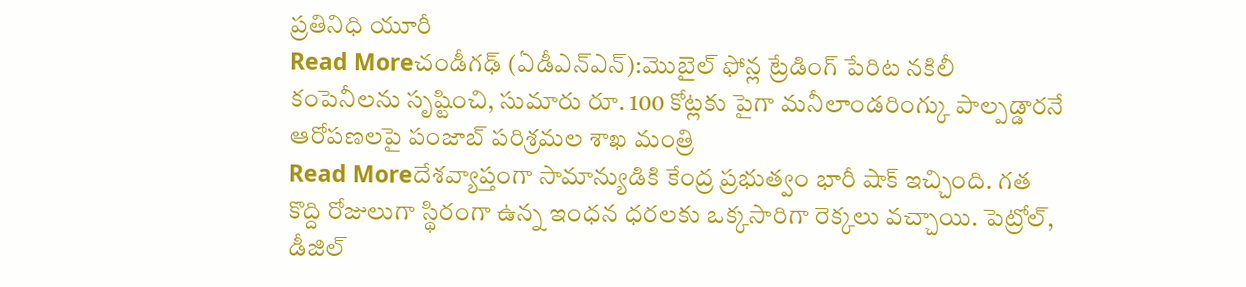ప్రతినిధి యూరీ
Read Moreచండీగఢ్ (ఏడీఎన్ఎన్):మొబైల్ ఫోన్ల ట్రేడింగ్ పేరిట నకిలీ కంపెనీలను సృష్టించి, సుమారు రూ. 100 కోట్లకు పైగా మనీలాండరింగ్కు పాల్పడ్డారనే ఆరోపణలపై పంజాబ్ పరిశ్రమల శాఖ మంత్రి
Read Moreదేశవ్యాప్తంగా సామాన్యుడికి కేంద్ర ప్రభుత్వం భారీ షాక్ ఇచ్చింది. గత కొద్ది రోజులుగా స్థిరంగా ఉన్న ఇంధన ధరలకు ఒక్కసారిగా రెక్కలు వచ్చాయి. పెట్రోల్, డీజిల్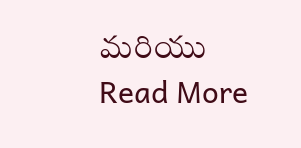మరియు
Read More